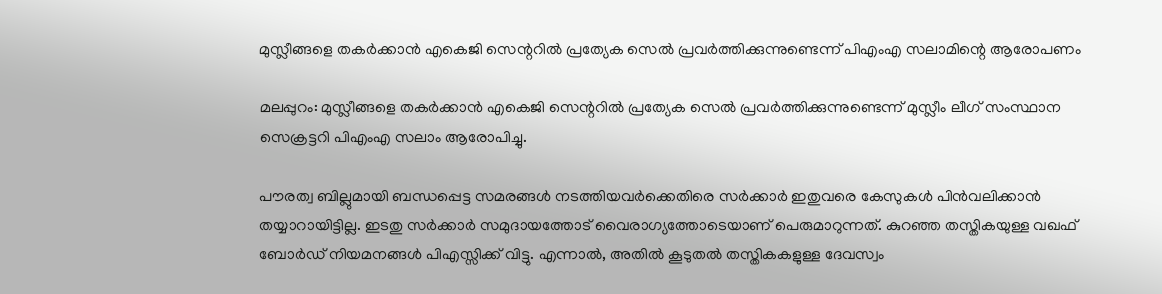മുസ്ലീങ്ങളെ തകര്‍ക്കാന്‍ എകെജി സെന്ററില്‍ പ്രത്യേക സെല്‍ പ്രവര്‍ത്തിക്കുന്നുണ്ടെന്ന് പിഎംഎ സലാമിന്റെ ആരോപണം

മലപ്പുറം: മുസ്ലീങ്ങളെ തകര്‍ക്കാന്‍ എകെജി സെന്ററില്‍ പ്രത്യേക സെല്‍ പ്രവര്‍ത്തിക്കുന്നുണ്ടെന്ന് മുസ്ലീം ലീഗ് സംസ്ഥാന സെക്രട്ടറി പിഎംഎ സലാം ആരോപിച്ചു.

പൗരത്വ ബില്ലുമായി ബന്ധപ്പെട്ട സമരങ്ങള്‍ നടത്തിയവര്‍ക്കെതിരെ സര്‍ക്കാര്‍ ഇതുവരെ കേസുകള്‍ പിന്‍വലിക്കാന്‍ തയ്യാറായിട്ടില്ല. ഇടതു സര്‍ക്കാര്‍ സമുദായത്തോട് വൈരാഗ്യത്തോടെയാണ് പെരുമാറുന്നത്. കുറഞ്ഞ തസ്തികയുള്ള വഖഫ് ബോര്‍ഡ് നിയമനങ്ങള്‍ പിഎസ്സിക്ക് വിട്ടു. എന്നാല്‍, അതില്‍ കൂടുതല്‍ തസ്തികകളുള്ള ദേവസ്വം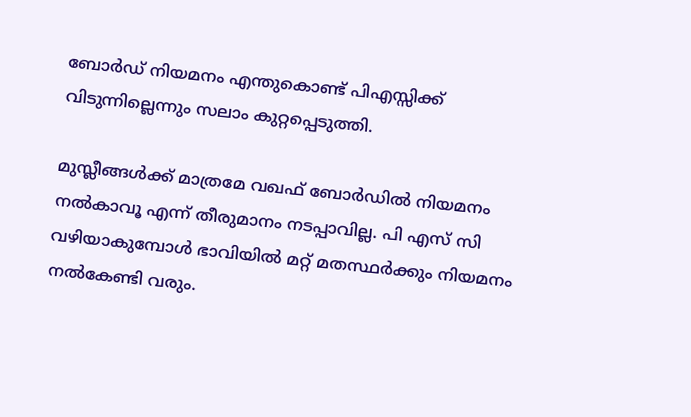ബോര്‍ഡ് നിയമനം എന്തുകൊണ്ട് പിഎസ്സിക്ക് വിടുന്നില്ലെന്നും സലാം കുറ്റപ്പെടുത്തി.

മുസ്ലീങ്ങള്‍ക്ക് മാത്രമേ വഖഫ് ബോര്‍ഡില്‍ നിയമനം നല്‍കാവൂ എന്ന് തീരുമാനം നടപ്പാവില്ല. പി എസ് സി വഴിയാകുമ്പോള്‍ ഭാവിയില്‍ മറ്റ് മതസ്ഥര്‍ക്കും നിയമനം നല്‍കേണ്ടി വരും.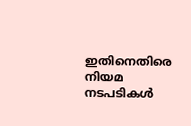ഇതിനെതിരെ നിയമ നടപടികള്‍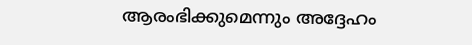ആരംഭിക്കുമെന്നും അദ്ദേഹം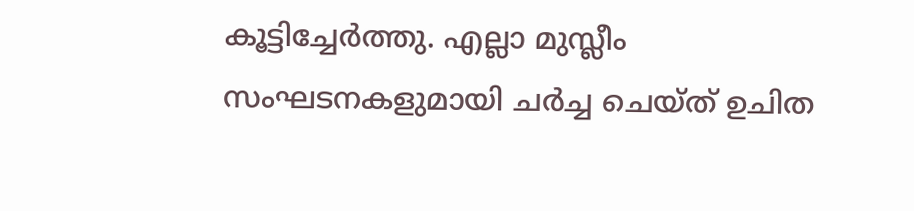കൂട്ടിച്ചേര്‍ത്തു. എല്ലാ മുസ്ലീം സംഘടനകളുമായി ചര്‍ച്ച ചെയ്ത് ഉചിത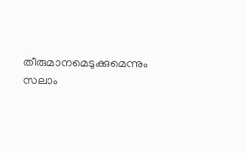തീരുമാനമെടുക്കുമെന്നും സലാം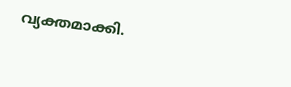വ്യക്തമാക്കി.